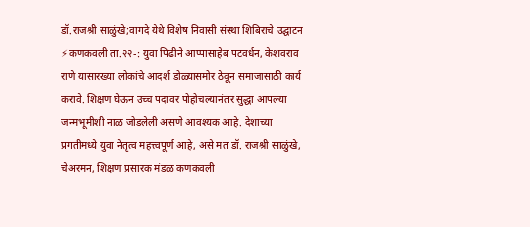डॉ.राजश्री साळुंखे;वागदे येथे विशेष निवासी संस्था शिबिराचे उद्घाटन
⚡कणकवली ता.२२-: युवा पिढीने आप्पासाहेब पटवर्धन, केशवराव राणे यासारख्या लोकांचे आदर्श डोळ्यासमोर ठेवून समाजासाठी कार्य करावे. शिक्षण घेऊन उच्च पदावर पोहोचल्यानंतर सुद्धा आपल्या जन्मभूमीशी नाळ जोडलेली असणे आवश्यक आहे. देशाच्या प्रगतीमध्ये युवा नेतृत्व महत्त्वपूर्ण आहे, असे मत डॉ. राजश्री साळुंखे, चेअरमन, शिक्षण प्रसारक मंडळ कणकवली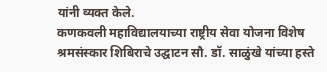यांनी व्यक्त केले.
कणकवली महाविद्यालयाच्या राष्ट्रीय सेवा योजना विशेष श्रमसंस्कार शिबिराचे उद्घाटन सौ. डॉ. साळुंखे यांच्या हस्ते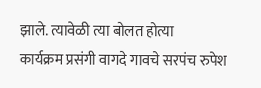झाले. त्यावेळी त्या बोलत होत्या
कार्यक्रम प्रसंगी वागदे गावचे सरपंच रुपेश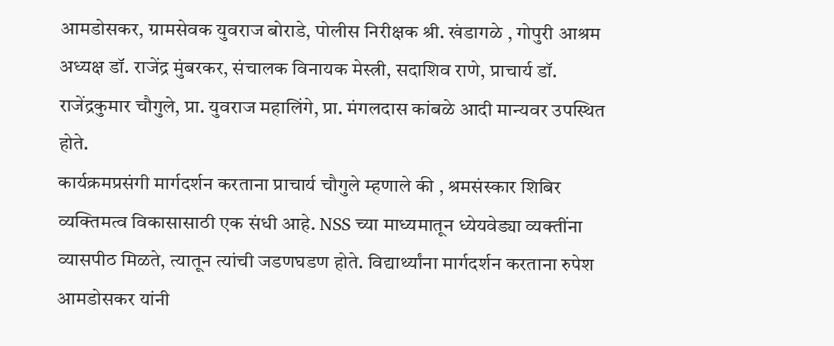आमडोसकर, ग्रामसेवक युवराज बोराडे, पोलीस निरीक्षक श्री. खंडागळे , गोपुरी आश्रम अध्यक्ष डॉ. राजेंद्र मुंबरकर, संचालक विनायक मेस्त्री, सदाशिव राणे, प्राचार्य डॉ. राजेंद्रकुमार चौगुले, प्रा. युवराज महालिंगे, प्रा. मंगलदास कांबळे आदी मान्यवर उपस्थित होते.
कार्यक्रमप्रसंगी मार्गदर्शन करताना प्राचार्य चौगुले म्हणाले की , श्रमसंस्कार शिबिर व्यक्तिमत्व विकासासाठी एक संधी आहे. NSS च्या माध्यमातून ध्येयवेड्या व्यक्तींना व्यासपीठ मिळते, त्यातून त्यांची जडणघडण होते. विद्यार्थ्यांना मार्गदर्शन करताना रुपेश आमडोसकर यांनी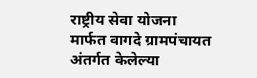राष्ट्रीय सेवा योजना मार्फत वागदे ग्रामपंचायत अंतर्गत केलेल्या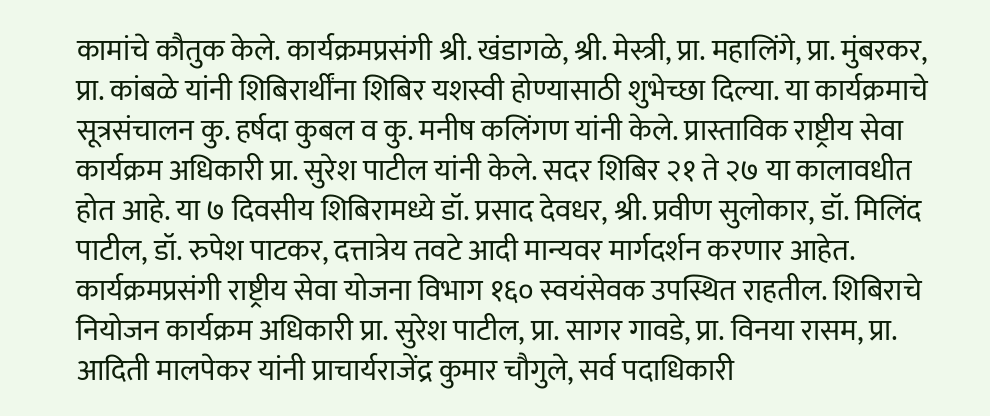कामांचे कौतुक केले. कार्यक्रमप्रसंगी श्री. खंडागळे, श्री. मेस्त्री, प्रा. महालिंगे, प्रा. मुंबरकर, प्रा. कांबळे यांनी शिबिरार्थींना शिबिर यशस्वी होण्यासाठी शुभेच्छा दिल्या. या कार्यक्रमाचे सूत्रसंचालन कु. हर्षदा कुबल व कु. मनीष कलिंगण यांनी केले. प्रास्ताविक राष्ट्रीय सेवा कार्यक्रम अधिकारी प्रा. सुरेश पाटील यांनी केले. सदर शिबिर २१ ते २७ या कालावधीत होत आहे. या ७ दिवसीय शिबिरामध्ये डॉ. प्रसाद देवधर, श्री. प्रवीण सुलोकार, डॉ. मिलिंद पाटील, डॉ. रुपेश पाटकर, दत्तात्रेय तवटे आदी मान्यवर मार्गदर्शन करणार आहेत. कार्यक्रमप्रसंगी राष्ट्रीय सेवा योजना विभाग १६० स्वयंसेवक उपस्थित राहतील. शिबिराचे नियोजन कार्यक्रम अधिकारी प्रा. सुरेश पाटील, प्रा. सागर गावडे, प्रा. विनया रासम, प्रा. आदिती मालपेकर यांनी प्राचार्यराजेंद्र कुमार चौगुले, सर्व पदाधिकारी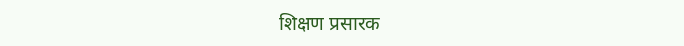शिक्षण प्रसारक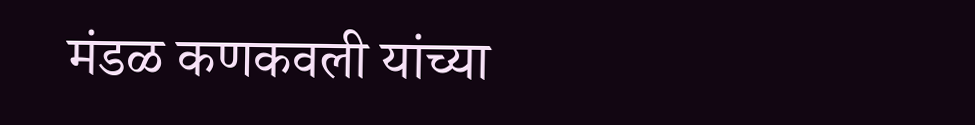मंडळ कणकवली यांच्या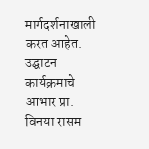मार्गदर्शनाखाली करत आहेत.
उद्घाटन कार्यक्रमाचे आभार प्रा. विनया रासम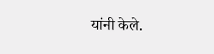यांनी केले.